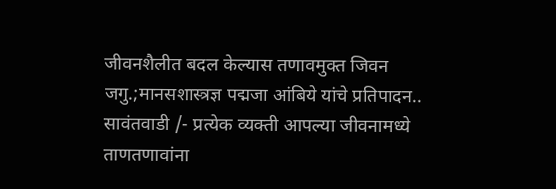जीवनशैलीत बदल केल्यास तणावमुक्त जिवन जगु.;मानसशास्त्रज्ञ पद्मजा आंबिये यांचे प्रतिपादन..
सावंतवाडी /- प्रत्येक व्यक्ती आपल्या जीवनामध्ये ताणतणावांना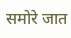समोरे जात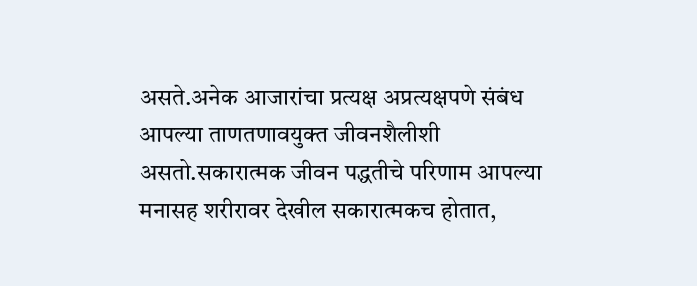असते.अनेक आजारांचा प्रत्यक्ष अप्रत्यक्षपणे संबंध आपल्या ताणतणावयुक्त जीवनशैलीशी असतो.सकारात्मक जीवन पद्धतीचे परिणाम आपल्या मनासह शरीरावर देखील सकारात्मकच होतात,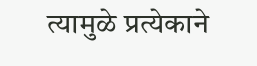त्यामुळे प्रत्येकाने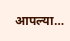आपल्या…